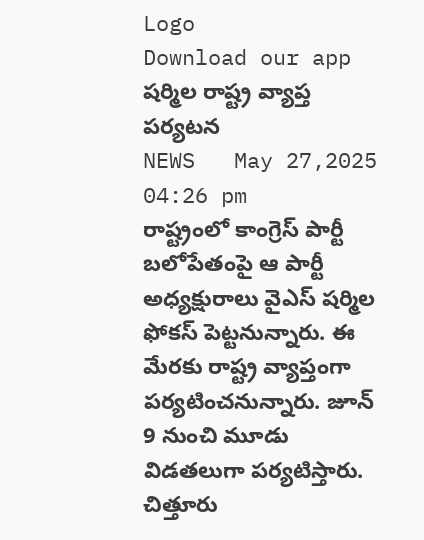Logo
Download our app
ష‌ర్మిల రాష్ట్ర వ్యాప్త ప‌ర్య‌ట‌న
NEWS   May 27,2025 04:26 pm
రాష్ట్రంలో కాంగ్రెస్ పార్టీ బ‌లోపేతంపై ఆ పార్టీ అధ్య‌క్షురాలు వైఎస్ షర్మిల ఫోక‌స్ పెట్ట‌నున్నారు. ఈ మేర‌కు రాష్ట్ర వ్యాప్తంగా ప‌ర్య‌టించ‌నున్నారు. జూన్ 9 నుంచి మూడు విడ‌త‌లుగా ప‌ర్య‌టిస్తారు. చిత్తూరు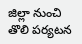జిల్లా నుంచి తొలి ప‌ర్య‌ట‌న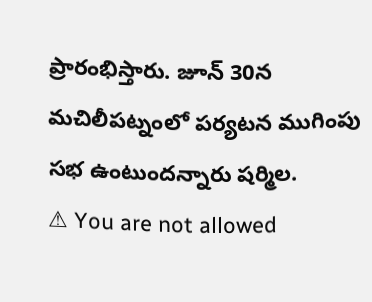ప్రారంభిస్తారు. జూన్ 30న మ‌చిలీప‌ట్నంలో ప‌ర్య‌ట‌న ముగింపు స‌భ ఉంటుంద‌న్నారు ష‌ర్మిల‌.
⚠ You are not allowed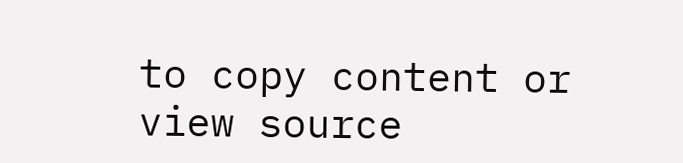to copy content or view source